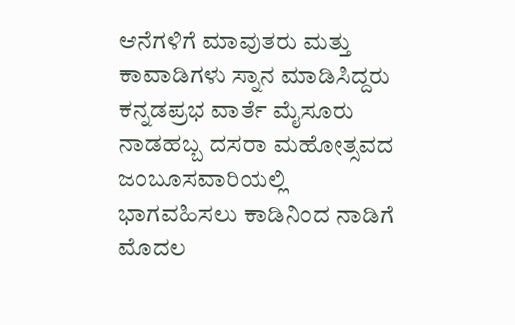ಆನೆಗಳಿಗೆ ಮಾವುತರು ಮತ್ತು ಕಾವಾಡಿಗಳು ಸ್ನಾನ ಮಾಡಿಸಿದ್ದರು
ಕನ್ನಡಪ್ರಭ ವಾರ್ತೆ ಮೈಸೂರು
ನಾಡಹಬ್ಬ ದಸರಾ ಮಹೋತ್ಸವದ ಜಂಬೂಸವಾರಿಯಲ್ಲಿ ಭಾಗವಹಿಸಲು ಕಾಡಿನಿಂದ ನಾಡಿಗೆ ಮೊದಲ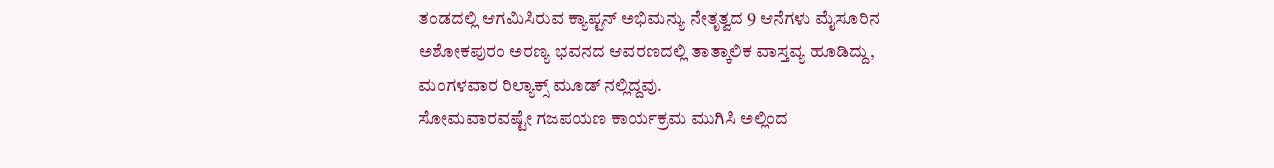ತಂಡದಲ್ಲಿ ಆಗಮಿಸಿರುವ ಕ್ಯಾಪ್ಟನ್ ಅಭಿಮನ್ಯು ನೇತೃತ್ವದ 9 ಆನೆಗಳು ಮೈಸೂರಿನ ಅಶೋಕಪುರಂ ಅರಣ್ಯ ಭವನದ ಆವರಣದಲ್ಲಿ ತಾತ್ಕಾಲಿಕ ವಾಸ್ತವ್ಯ ಹೂಡಿದ್ದು, ಮಂಗಳವಾರ ರಿಲ್ಯಾಕ್ಸ್ ಮೂಡ್ ನಲ್ಲಿದ್ದವು.
ಸೋಮವಾರವಷ್ಟೇ ಗಜಪಯಣ ಕಾರ್ಯಕ್ರಮ ಮುಗಿಸಿ ಅಲ್ಲಿಂದ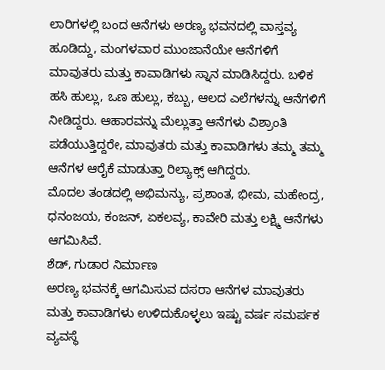ಲಾರಿಗಳಲ್ಲಿ ಬಂದ ಆನೆಗಳು ಅರಣ್ಯ ಭವನದಲ್ಲಿ ವಾಸ್ತವ್ಯ ಹೂಡಿದ್ದು, ಮಂಗಳವಾರ ಮುಂಜಾನೆಯೇ ಆನೆಗಳಿಗೆ ಮಾವುತರು ಮತ್ತು ಕಾವಾಡಿಗಳು ಸ್ನಾನ ಮಾಡಿಸಿದ್ದರು. ಬಳಿಕ ಹಸಿ ಹುಲ್ಲು, ಒಣ ಹುಲ್ಲು, ಕಬ್ಬು, ಆಲದ ಎಲೆಗಳನ್ನು ಆನೆಗಳಿಗೆ ನೀಡಿದ್ದರು. ಆಹಾರವನ್ನು ಮೆಲ್ಲುತ್ತಾ ಆನೆಗಳು ವಿಶ್ರಾಂತಿ ಪಡೆಯುತ್ತಿದ್ದರೇ, ಮಾವುತರು ಮತ್ತು ಕಾವಾಡಿಗಳು ತಮ್ಮ ತಮ್ಮ ಆನೆಗಳ ಆರೈಕೆ ಮಾಡುತ್ತಾ ರಿಲ್ಯಾಕ್ಸ್ ಆಗಿದ್ದರು.
ಮೊದಲ ತಂಡದಲ್ಲಿ ಅಭಿಮನ್ಯು, ಪ್ರಶಾಂತ, ಭೀಮ, ಮಹೇಂದ್ರ, ಧನಂಜಯ, ಕಂಜನ್, ಏಕಲವ್ಯ, ಕಾವೇರಿ ಮತ್ತು ಲಕ್ಷ್ಮಿ ಆನೆಗಳು ಆಗಮಿಸಿವೆ.
ಶೆಡ್, ಗುಡಾರ ನಿರ್ಮಾಣ
ಅರಣ್ಯ ಭವನಕ್ಕೆ ಆಗಮಿಸುವ ದಸರಾ ಆನೆಗಳ ಮಾವುತರು ಮತ್ತು ಕಾವಾಡಿಗಳು ಉಳಿದುಕೊಳ್ಳಲು ಇಷ್ಟು ವರ್ಷ ಸಮರ್ಪಕ ವ್ಯವಸ್ಥೆ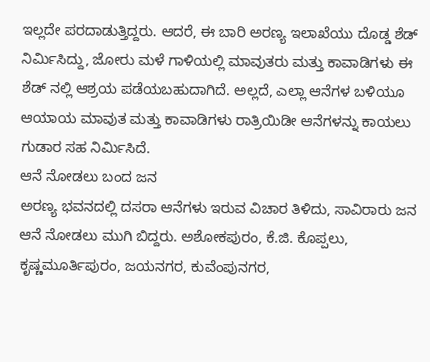ಇಲ್ಲದೇ ಪರದಾಡುತ್ತಿದ್ದರು. ಆದರೆ, ಈ ಬಾರಿ ಅರಣ್ಯ ಇಲಾಖೆಯು ದೊಡ್ಡ ಶೆಡ್ ನಿರ್ಮಿಸಿದ್ದು, ಜೋರು ಮಳೆ ಗಾಳಿಯಲ್ಲಿ ಮಾವುತರು ಮತ್ತು ಕಾವಾಡಿಗಳು ಈ ಶೆಡ್ ನಲ್ಲಿ ಆಶ್ರಯ ಪಡೆಯಬಹುದಾಗಿದೆ. ಅಲ್ಲದೆ, ಎಲ್ಲಾ ಆನೆಗಳ ಬಳಿಯೂ ಆಯಾಯ ಮಾವುತ ಮತ್ತು ಕಾವಾಡಿಗಳು ರಾತ್ರಿಯಿಡೀ ಆನೆಗಳನ್ನು ಕಾಯಲು ಗುಡಾರ ಸಹ ನಿರ್ಮಿಸಿದೆ.
ಆನೆ ನೋಡಲು ಬಂದ ಜನ
ಅರಣ್ಯ ಭವನದಲ್ಲಿ ದಸರಾ ಆನೆಗಳು ಇರುವ ವಿಚಾರ ತಿಳಿದು, ಸಾವಿರಾರು ಜನ ಆನೆ ನೋಡಲು ಮುಗಿ ಬಿದ್ದರು. ಅಶೋಕಪುರಂ, ಕೆ.ಜಿ. ಕೊಪ್ಪಲು, ಕೃಷ್ಣಮೂರ್ತಿಪುರಂ, ಜಯನಗರ, ಕುವೆಂಪುನಗರ,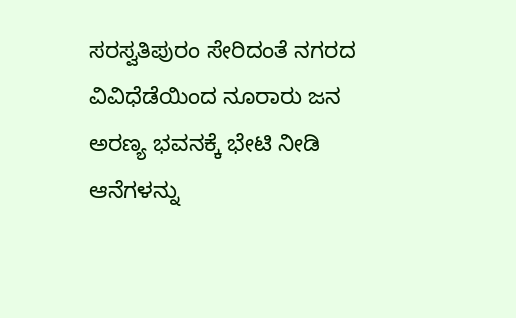ಸರಸ್ವತಿಪುರಂ ಸೇರಿದಂತೆ ನಗರದ ವಿವಿಧೆಡೆಯಿಂದ ನೂರಾರು ಜನ ಅರಣ್ಯ ಭವನಕ್ಕೆ ಭೇಟಿ ನೀಡಿ ಆನೆಗಳನ್ನು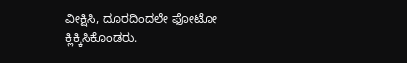ವೀಕ್ಷಿಸಿ, ದೂರದಿಂದಲೇ ಫೋಟೋ ಕ್ಲಿಕ್ಕಿಸಿಕೊಂಡರು.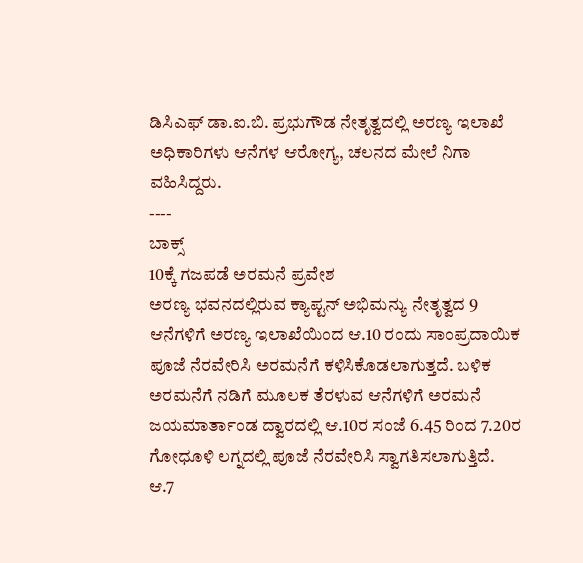ಡಿಸಿಎಫ್ ಡಾ.ಐ.ಬಿ. ಪ್ರಭುಗೌಡ ನೇತೃತ್ವದಲ್ಲಿ ಅರಣ್ಯ ಇಲಾಖೆ ಅಧಿಕಾರಿಗಳು ಆನೆಗಳ ಆರೋಗ್ಯ, ಚಲನದ ಮೇಲೆ ನಿಗಾ ವಹಿಸಿದ್ದರು.
----
ಬಾಕ್ಸ್
10ಕ್ಕೆ ಗಜಪಡೆ ಅರಮನೆ ಪ್ರವೇಶ
ಅರಣ್ಯ ಭವನದಲ್ಲಿರುವ ಕ್ಯಾಪ್ಟನ್ ಅಭಿಮನ್ಯು ನೇತೃತ್ವದ 9 ಆನೆಗಳಿಗೆ ಅರಣ್ಯ ಇಲಾಖೆಯಿಂದ ಆ.10 ರಂದು ಸಾಂಪ್ರದಾಯಿಕ ಪೂಜೆ ನೆರವೇರಿಸಿ ಅರಮನೆಗೆ ಕಳಿಸಿಕೊಡಲಾಗುತ್ತದೆ. ಬಳಿಕ ಅರಮನೆಗೆ ನಡಿಗೆ ಮೂಲಕ ತೆರಳುವ ಆನೆಗಳಿಗೆ ಅರಮನೆ ಜಯಮಾರ್ತಾಂಡ ದ್ವಾರದಲ್ಲಿ ಆ.10ರ ಸಂಜೆ 6.45 ರಿಂದ 7.20ರ ಗೋಧೂಳಿ ಲಗ್ನದಲ್ಲಿ ಪೂಜೆ ನೆರವೇರಿಸಿ ಸ್ವಾಗತಿಸಲಾಗುತ್ತಿದೆ.
ಆ.7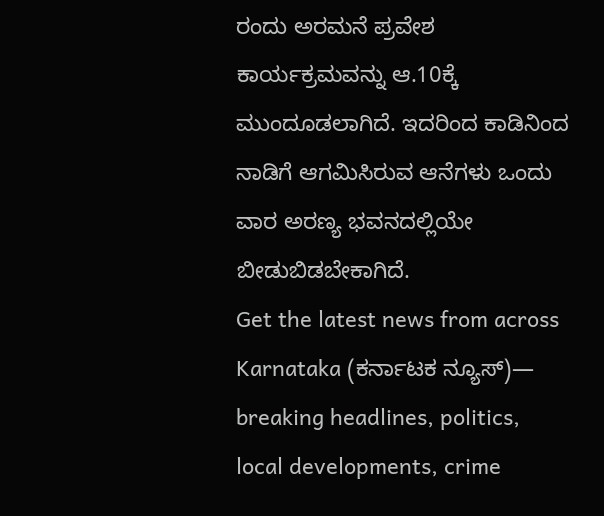ರಂದು ಅರಮನೆ ಪ್ರವೇಶ ಕಾರ್ಯಕ್ರಮವನ್ನು ಆ.10ಕ್ಕೆ ಮುಂದೂಡಲಾಗಿದೆ. ಇದರಿಂದ ಕಾಡಿನಿಂದ ನಾಡಿಗೆ ಆಗಮಿಸಿರುವ ಆನೆಗಳು ಒಂದು ವಾರ ಅರಣ್ಯ ಭವನದಲ್ಲಿಯೇ ಬೀಡುಬಿಡಬೇಕಾಗಿದೆ.
Get the latest news from across Karnataka (ಕರ್ನಾಟಕ ನ್ಯೂಸ್)— breaking headlines, politics, local developments, crime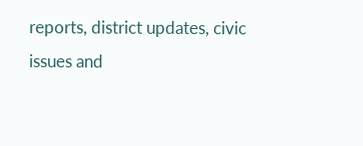reports, district updates, civic issues and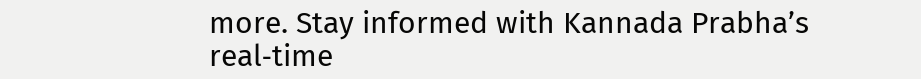more. Stay informed with Kannada Prabha’s real‑time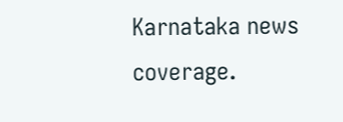Karnataka news coverage.